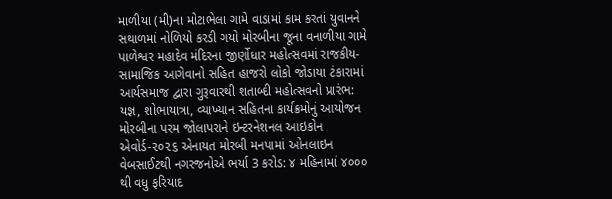માળીયા (મી)ના મોટાભેલા ગામે વાડામાં કામ કરતાં યુવાનને સથાળમાં નોળિયો કરડી ગયો મોરબીના જૂના વનાળીયા ગામે પાળેશ્વર મહાદેવ મંદિરના જીર્ણોધાર મહોત્સવમાં રાજકીય-સામાજિક આગેવાનો સહિત હાજરો લોકો જોડાયા ટંકારામાં આર્યસમાજ દ્વારા ગુરૂવારથી શતાબ્દી મહોત્સવનો પ્રારંભ: યજ્ઞ, શોભાયાત્રા, વ્યાખ્યાન સહિતના કાર્યક્રમોનું આયોજન મોરબીના પરમ જોલાપરાને ઇન્ટરનેશનલ આઇકોન એવોર્ડ-૨૦૨૬ એનાયત મોરબી મનપામાં ઓનલાઇન વેબસાઈટથી નગરજનોએ ભર્યા 3 કરોડ: ૪ મહિનામાં ૪૦૦૦ થી વધુ ફરિયાદ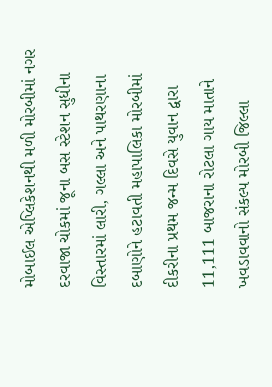મોબાઈલ એપ્લિકેશનથી મળી મોરબીમાં નગર દરવાજા ચોકમાં જૂના બસ સ્ટેશન સુધીના વિસ્તારમાં લારી, ગલ્લા અને પાથરણાના દબાણોને હટાવતી મહાપાલિકા મોરબીમાં દીકરીના પ્રથમ જન્મ દિવસે યુવાન દ્વારા 11,111 બાજરાના રોટલા ગાય માતાને ખવડાવવાનો સંકલ્પ મોરબી જિલ્લા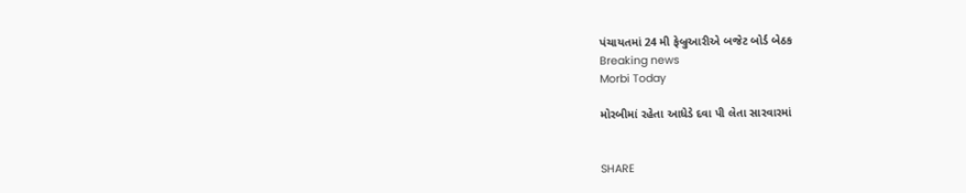પંચાયતમાં 24 મી ફેબ્રુઆરીએ બજેટ બોર્ડ બેઠક
Breaking news
Morbi Today

મોરબીમાં રહેતા આધેડે દવા પી લેતા સારવારમાં


SHARE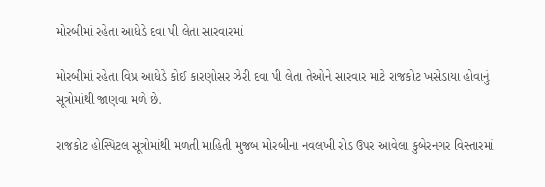મોરબીમાં રહેતા આધેડે દવા પી લેતા સારવારમાં

મોરબીમાં રહેતા વિપ્ર આધેડે કોઈ કારણોસર ઝેરી દવા પી લેતા તેઓને સારવાર માટે રાજકોટ ખસેડાયા હોવાનું સૂત્રોમાંથી જાણવા મળે છે.

રાજકોટ હોસ્પિટલ સૂત્રોમાંથી મળતી માહિતી મુજબ મોરબીના નવલખી રોડ ઉપર આવેલા કુબેરનગર વિસ્તારમાં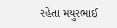રહેતા મયુરભાઈ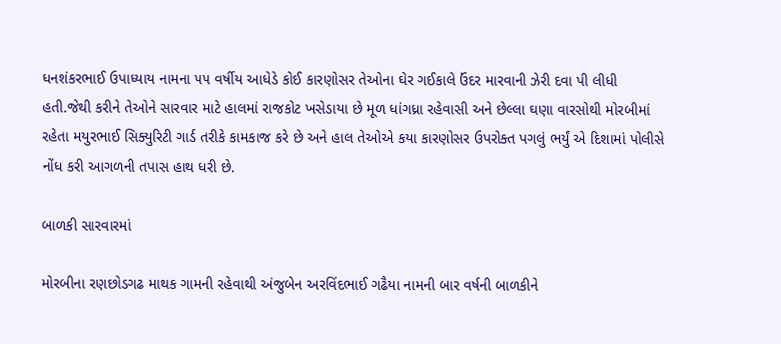ધનશંકરભાઈ ઉપાધ્યાય નામના ૫૫ વર્ષીય આધેડે કોઈ કારણોસર તેઓના ઘેર ગઈકાલે ઉંદર મારવાની ઝેરી દવા પી લીધી હતી.જેથી કરીને તેઓને સારવાર માટે હાલમાં રાજકોટ ખસેડાયા છે મૂળ ધાંગધ્રા રહેવાસી અને છેલ્લા ઘણા વારસોથી મોરબીમાં રહેતા મયુરભાઈ સિક્યુરિટી ગાર્ડ તરીકે કામકાજ કરે છે અને હાલ તેઓએ કયા કારણોસર ઉપરોક્ત પગલું ભર્યું એ દિશામાં પોલીસે નોંધ કરી આગળની તપાસ હાથ ધરી છે.

બાળકી સારવારમાં

મોરબીના રણછોડગઢ માથક ગામની રહેવાથી અંજુબેન અરવિંદભાઈ ગઢૈયા નામની બાર વર્ષની બાળકીને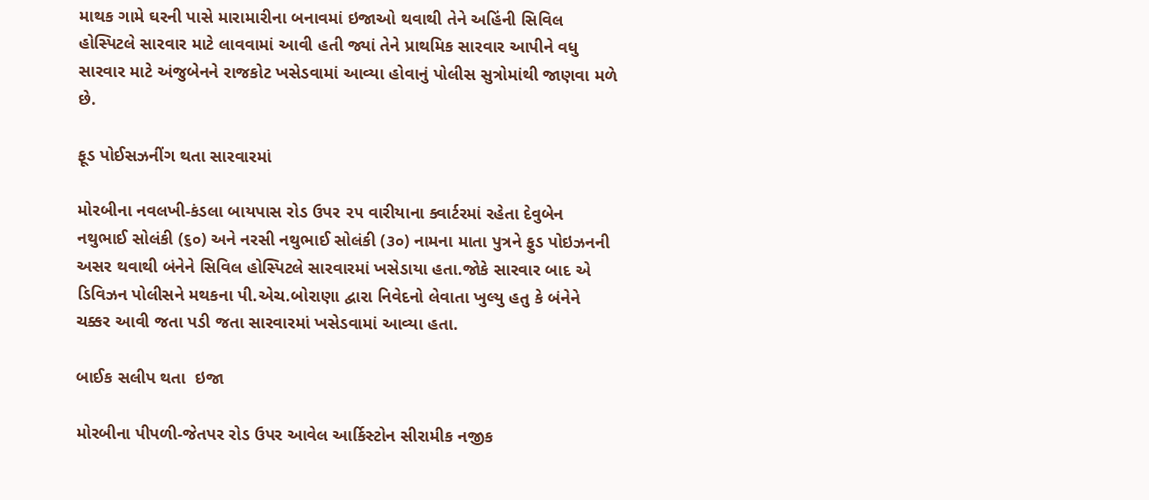માથક ગામે ઘરની પાસે મારામારીના બનાવમાં ઇજાઓ થવાથી તેને અહિંની સિવિલ હોસ્પિટલે સારવાર માટે લાવવામાં આવી હતી જ્યાં તેને પ્રાથમિક સારવાર આપીને વધુ સારવાર માટે અંજુબેનને રાજકોટ ખસેડવામાં આવ્યા હોવાનું પોલીસ સુત્રોમાંથી જાણવા મળે છે.

ફૂડ પોઈસઝનીંગ થતા સારવારમાં

મોરબીના નવલખી-કંડલા બાયપાસ રોડ ઉપર ૨૫ વારીયાના ક્વાર્ટરમાં રહેતા દેવુબેન નથુભાઈ સોલંકી (૬૦) અને નરસી નથુભાઈ સોલંકી (૩૦) નામના માતા પુત્રને ફુડ પોઇઝનની અસર થવાથી બંનેને સિવિલ હોસ્પિટલે સારવારમાં ખસેડાયા હતા.જોકે સારવાર બાદ એ ડિવિઝન પોલીસને મથકના પી.એચ.બોરાણા દ્વારા નિવેદનો લેવાતા ખુલ્યુ હતુ કે બંનેને ચક્કર આવી જતા પડી જતા સારવારમાં ખસેડવામાં આવ્યા હતા.

બાઈક સલીપ થતા  ઇજા

મોરબીના પીપળી-જેતપર રોડ ઉપર આવેલ આર્કિસ્ટોન સીરામીક નજીક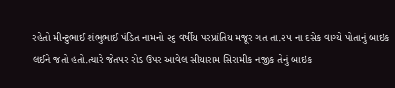રહેતો મીન્ટુભાઈ શંભુભાઈ પંડિત નામનો ૨૬ વર્ષીય પરપ્રાંતિય મજૂર ગત તા.૨૫ ના દસેક વાગ્યે પોતાનું બાઇક લઈને જતો હતો.ત્યારે જેતપર રોડ ઉપર આવેલ સીયારામ સિરામીક નજીક તેનું બાઇક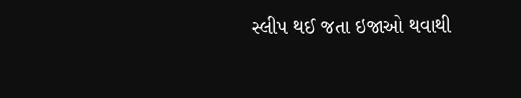સ્લીપ થઈ જતા ઇજાઓ થવાથી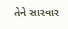તેને સારવાર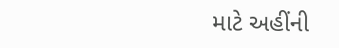માટે અહીંની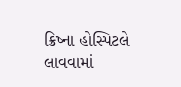ક્રિષ્ના હોસ્પિટલે લાવવામાં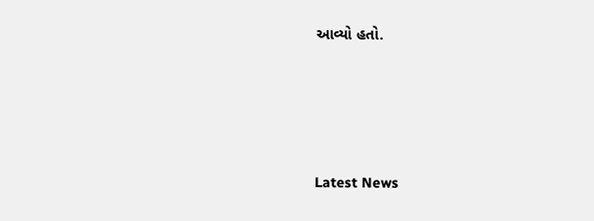આવ્યો હતો.






Latest News